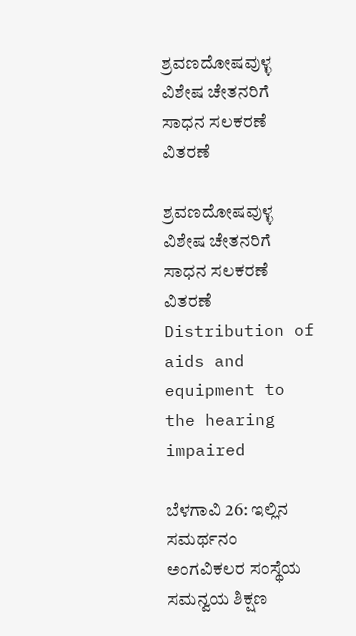ಶ್ರವಣದೋಷವುಳ್ಳ ವಿಶೇಷ ಚೇತನರಿಗೆ ಸಾಧನ ಸಲಕರಣೆ ವಿತರಣೆ

ಶ್ರವಣದೋಷವುಳ್ಳ ವಿಶೇಷ ಚೇತನರಿಗೆ ಸಾಧನ ಸಲಕರಣೆ ವಿತರಣೆ Distribution of aids and equipment to the hearing impaired

ಬೆಳಗಾವಿ 26: ಇಲ್ಲಿನ ಸಮರ್ಥನಂ ಅಂಗವಿಕಲರ ಸಂಸ್ಥೆಯ ಸಮನ್ವಯ ಶಿಕ್ಷಣ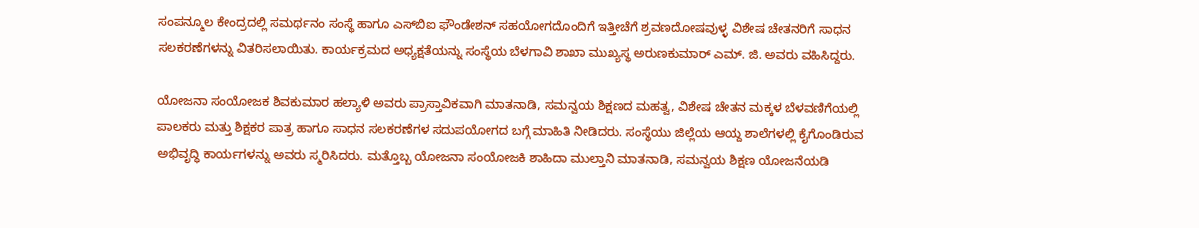ಸಂಪನ್ಮೂಲ ಕೇಂದ್ರದಲ್ಲಿ ಸಮರ್ಥನಂ ಸಂಸ್ಥೆ ಹಾಗೂ ಎಸ್‌ಬಿಐ ಫೌಂಡೇಶನ್ ಸಹಯೋಗದೊಂದಿಗೆ ಇತ್ತೀಚೆಗೆ ಶ್ರವಣದೋಷವುಳ್ಳ ವಿಶೇಷ ಚೇತನರಿಗೆ ಸಾಧನ ಸಲಕರಣೆಗಳನ್ನು ವಿತರಿಸಲಾಯಿತು. ಕಾರ್ಯಕ್ರಮದ ಅಧ್ಯಕ್ಷತೆಯನ್ನು ಸಂಸ್ಥೆಯ ಬೆಳಗಾವಿ ಶಾಖಾ ಮುಖ್ಯಸ್ಥ ಅರುಣಕುಮಾರ್ ಎಮ್‌. ಜಿ. ಅವರು ವಹಿಸಿದ್ದರು.

ಯೋಜನಾ ಸಂಯೋಜಕ ಶಿವಕುಮಾರ ಹಲ್ಯಾಳಿ ಅವರು ಪ್ರಾಸ್ತಾವಿಕವಾಗಿ ಮಾತನಾಡಿ, ಸಮನ್ವಯ ಶಿಕ್ಷಣದ ಮಹತ್ವ, ವಿಶೇಷ ಚೇತನ ಮಕ್ಕಳ ಬೆಳವಣಿಗೆಯಲ್ಲಿ ಪಾಲಕರು ಮತ್ತು ಶಿಕ್ಷಕರ ಪಾತ್ರ ಹಾಗೂ ಸಾಧನ ಸಲಕರಣೆಗಳ ಸದುಪಯೋಗದ ಬಗ್ಗೆ ಮಾಹಿತಿ ನೀಡಿದರು. ಸಂಸ್ಥೆಯು ಜಿಲ್ಲೆಯ ಆಯ್ದ ಶಾಲೆಗಳಲ್ಲಿ ಕೈಗೊಂಡಿರುವ ಅಭಿವೃದ್ಧಿ ಕಾರ್ಯಗಳನ್ನು ಅವರು ಸ್ಮರಿಸಿದರು. ಮತ್ತೊಬ್ಬ ಯೋಜನಾ ಸಂಯೋಜಕಿ ಶಾಹಿದಾ ಮುಲ್ತಾನಿ ಮಾತನಾಡಿ, ಸಮನ್ವಯ ಶಿಕ್ಷಣ ಯೋಜನೆಯಡಿ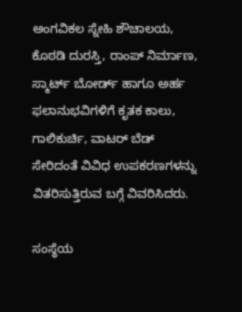ಅಂಗವಿಕಲ ಸ್ನೇಹಿ ಶೌಚಾಲಯ, ಕೊಠಡಿ ದುರಸ್ತಿ, ರಾಂಪ್ ನಿರ್ಮಾಣ, ಸ್ಮಾರ್ಟ್‌ ಬೋರ್ಡ್‌ ಹಾಗೂ ಅರ್ಹ ಫಲಾನುಭವಿಗಳಿಗೆ ಕೃತಕ ಕಾಲು, ಗಾಲಿಕುರ್ಚಿ, ವಾಟರ್ ಬೆಡ್ ಸೇರಿದಂತೆ ವಿವಿಧ ಉಪಕರಣಗಳನ್ನು ವಿತರಿಸುತ್ತಿರುವ ಬಗ್ಗೆ ವಿವರಿಸಿದರು.

ಸಂಸ್ಥೆಯ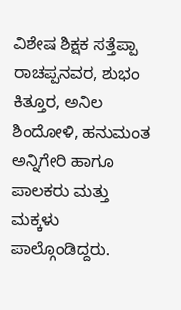ವಿಶೇಷ ಶಿಕ್ಷಕ ಸತ್ತೆಪ್ಪಾ ರಾಚಪ್ಪನವರ, ಶುಭಂ ಕಿತ್ತೂರ, ಅನಿಲ ಶಿಂದೋಳಿ, ಹನುಮಂತ ಅನ್ನಿಗೇರಿ ಹಾಗೂ ಪಾಲಕರು ಮತ್ತು ಮಕ್ಕಳು ಪಾಲ್ಗೊಂಡಿದ್ದರು.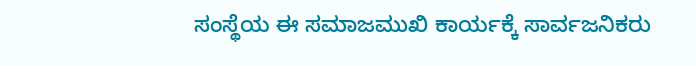ಸಂಸ್ಥೆಯ ಈ ಸಮಾಜಮುಖಿ ಕಾರ್ಯಕ್ಕೆ ಸಾರ್ವಜನಿಕರು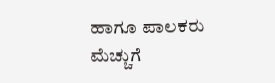ಹಾಗೂ ಪಾಲಕರು ಮೆಚ್ಚುಗೆ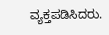ವ್ಯಕ್ತಪಡಿಸಿದರು.